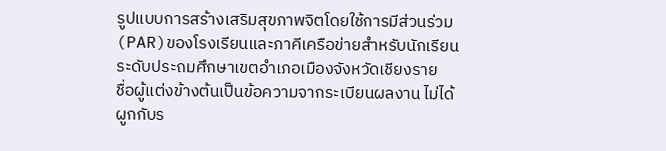รูปแบบการสร้างเสริมสุขภาพจิตโดยใช้การมีส่วนร่วม(PAR)ของโรงเรียนและภาคีเครือข่ายสำหรับนักเรียนระดับประถมศึกษาเขตอำเภอเมืองจังหวัดเชียงราย
ชื่อผู้แต่งข้างต้นเป็นข้อความจากระเบียนผลงาน ไม่ได้ผูกกับร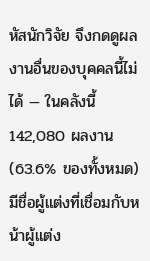หัสนักวิจัย จึงกดดูผลงานอื่นของบุคคลนี้ไม่ได้ — ในคลังนี้ 142,080 ผลงาน (63.6% ของทั้งหมด) มีชื่อผู้แต่งที่เชื่อมกับหน้าผู้แต่ง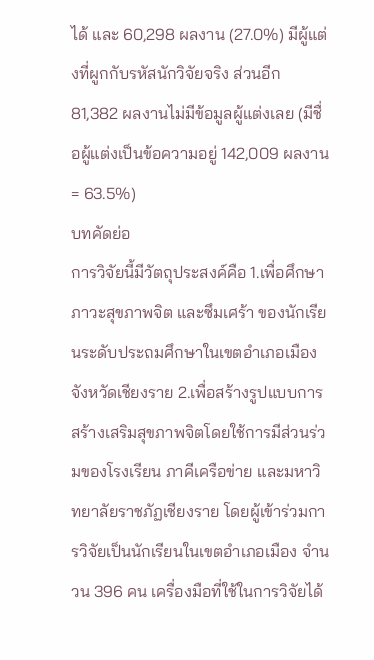ได้ และ 60,298 ผลงาน (27.0%) มีผู้แต่งที่ผูกกับรหัสนักวิจัยจริง ส่วนอีก 81,382 ผลงานไม่มีข้อมูลผู้แต่งเลย (มีชื่อผู้แต่งเป็นข้อความอยู่ 142,009 ผลงาน = 63.5%)
บทคัดย่อ
การวิจัยนี้มีวัตถุประสงค์คือ 1.เพื่อศึกษาภาวะสุขภาพจิต และซึมเศร้า ของนักเรียนระดับประถมศึกษาในเขตอำเภอเมือง จังหวัดเชียงราย 2.เพื่อสร้างรูปแบบการสร้างเสริมสุขภาพจิตโดยใช้การมีส่วนร่วมของโรงเรียน ภาคีเครือข่าย และมหาวิทยาลัยราชภัฏเชียงราย โดยผู้เข้าร่วมการวิจัยเป็นนักเรียนในเขตอำเภอเมือง จำนวน 396 คน เครื่องมือที่ใช้ในการวิจัยได้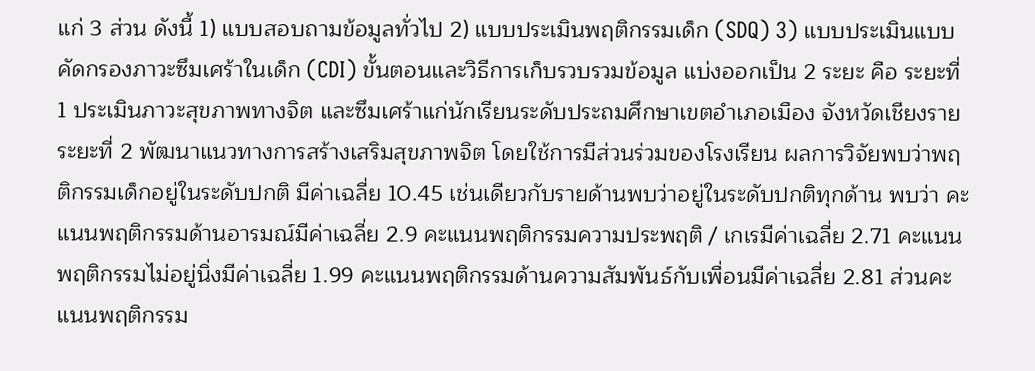แก่ 3 ส่วน ดังนี้ 1) แบบสอบถามข้อมูลทั่วไป 2) แบบประเมินพฤติกรรมเด็ก (SDQ) 3) แบบประเมินแบบคัดกรองภาวะซึมเศร้าในเด็ก (CDI) ขั้นตอนและวิธีการเก็บรวบรวมข้อมูล แบ่งออกเป็น 2 ระยะ คือ ระยะที่ 1 ประเมินภาวะสุขภาพทางจิต และซึมเศร้าแก่นักเรียนระดับประถมศึกษาเขตอำเภอเมือง จังหวัดเชียงราย ระยะที่ 2 พัฒนาแนวทางการสร้างเสริมสุขภาพจิต โดยใช้การมีส่วนร่วมของโรงเรียน ผลการวิจัยพบว่าพฤติกรรมเด็กอยู่ในระดับปกติ มีค่าเฉลี่ย 10.45 เช่นเดียวกับรายด้านพบว่าอยู่ในระดับปกติทุกด้าน พบว่า คะแนนพฤติกรรมด้านอารมณ์มีค่าเฉลี่ย 2.9 คะแนนพฤติกรรมความประพฤติ / เกเรมีค่าเฉลี่ย 2.71 คะแนนพฤติกรรมไม่อยู่นิ่งมีค่าเฉลี่ย 1.99 คะแนนพฤติกรรมด้านความสัมพันธ์กับเพื่อนมีค่าเฉลี่ย 2.81 ส่วนคะแนนพฤติกรรม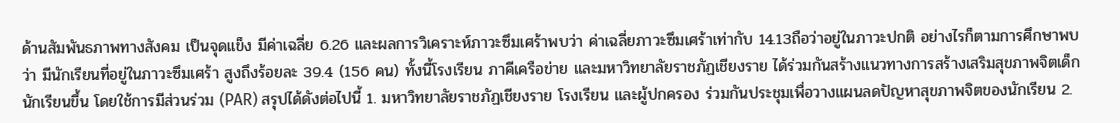ด้านสัมพันธภาพทางสังคม เป็นจุดแข็ง มีค่าเฉลี่ย 6.26 และผลการวิเคราะห์ภาวะซึมเศร้าพบว่า ค่าเฉลี่ยภาวะซึมเศร้าเท่ากับ 14.13ถือว่าอยู่ในภาวะปกติ อย่างไรก็ตามการศึกษาพบว่า มีนักเรียนที่อยู่ในภาวะซึมเศร้า สูงถึงร้อยละ 39.4 (156 คน) ทั้งนี้โรงเรียน ภาคีเครือข่าย และมหาวิทยาลัยราชภัฏเชียงราย ได้ร่วมกันสร้างแนวทางการสร้างเสริมสุขภาพจิตเด็กนักเรียนขึ้น โดยใช้การมีส่วนร่วม (PAR) สรุปได้ดังต่อไปนี้ 1. มหาวิทยาลัยราชภัฏเชียงราย โรงเรียน และผู้ปกครอง ร่วมกันประชุมเพื่อวางแผนลดปัญหาสุขภาพจิตของนักเรียน 2.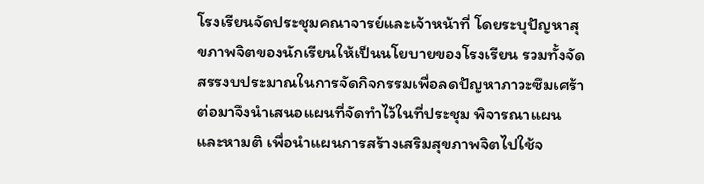โรงเรียนจัดประชุมคณาจารย์และเจ้าหน้าที่ โดยระบุปัญหาสุขภาพจิตของนักเรียนให้เป็นนโยบายของโรงเรียน รวมทั้งจัดสรรงบประมาณในการจัดกิจกรรมเพื่อลดปัญหาภาวะซึมเศร้าต่อมาจึงนำเสนอแผนที่จัดทำไว้ในที่ประชุม พิจารณาแผน และหามติ เพื่อนำแผนการสร้างเสริมสุขภาพจิตไปใช้จ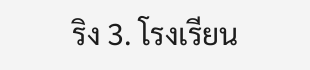ริง 3. โรงเรียน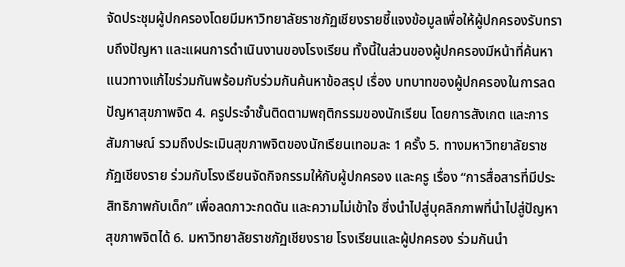จัดประชุมผู้ปกครองโดยมีมหาวิทยาลัยราชภัฏเชียงรายชี้แจงข้อมูลเพื่อให้ผู้ปกครองรับทราบถึงปัญหา และแผนการดำเนินงานของโรงเรียน ทั้งนี้ในส่วนของผู้ปกครองมีหน้าที่ค้นหาแนวทางแก้ไขร่วมกันพร้อมกับร่วมกันค้นหาข้อสรุป เรื่อง บทบาทของผู้ปกครองในการลดปัญหาสุขภาพจิต 4. ครูประจำชั้นติดตามพฤติกรรมของนักเรียน โดยการสังเกต และการสัมภาษณ์ รวมถึงประเมินสุขภาพจิตของนักเรียนเทอมละ 1 ครั้ง 5. ทางมหาวิทยาลัยราชภัฏเชียงราย ร่วมกับโรงเรียนจัดกิจกรรมให้กับผู้ปกครอง และครู เรื่อง “การสื่อสารที่มีประสิทธิภาพกับเด็ก” เพื่อลดภาวะกดดัน และความไม่เข้าใจ ซึ่งนำไปสู่บุคลิกภาพที่นำไปสู่ปัญหาสุขภาพจิตได้ 6. มหาวิทยาลัยราชภัฏเชียงราย โรงเรียนและผู้ปกครอง ร่วมกันนำ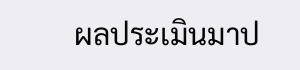ผลประเมินมาป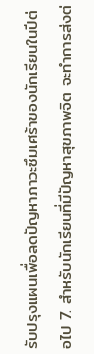รับปรุงแผนเพื่อลดปัญหาภาวะซึมเศร้าของนักเรียนในปีต่อไป 7. สำหรับนักเรียนที่มีปัญหาสุขภาพจิต จะทำการส่งต่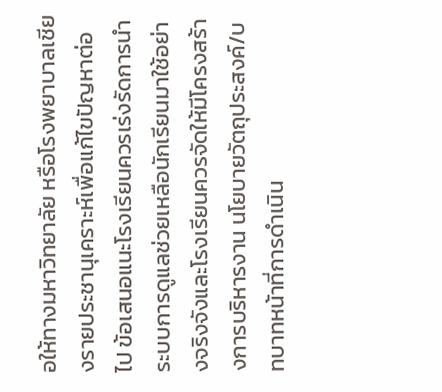อให้ทางมหาวิทยาลัย หรือโรงพยาบาลเชียงรายประชานุเคราะห์เพื่อแก้ไขปัญหาต่อไป ข้อเสนอแนะโรงเรียนควรเร่งรัดการนำระบบการดูแลช่วยเหลือนักเรียนมาใช้อย่างจริงจังและโรงเรียนควรจัดให้มีโครงสร้างการบริหารงาน นโยบายวัตถุประสงค์/บทบาทหน้าที่การดำเนิน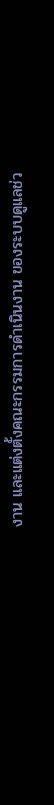งาน และแต่งตั้งคณะกรรมการดำเนินงาน ของระบบดูแลช่ว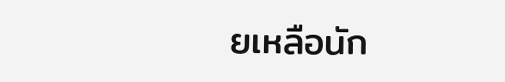ยเหลือนัก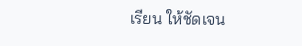เรียน ให้ชัดเจน